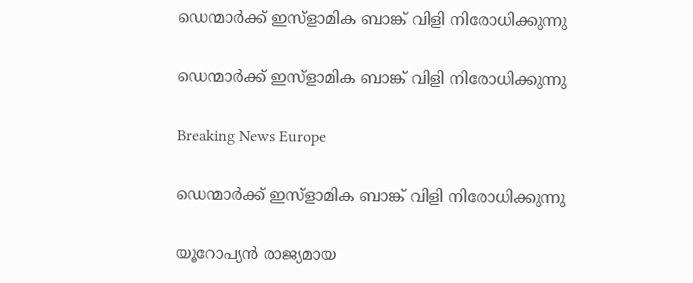ഡെന്മാര്‍ക്ക് ഇസ്ളാമിക ബാങ്ക് വിളി നിരോധിക്കുന്നു

ഡെന്മാര്‍ക്ക് ഇസ്ളാമിക ബാങ്ക് വിളി നിരോധിക്കുന്നു

Breaking News Europe

ഡെന്മാര്‍ക്ക് ഇസ്ളാമിക ബാങ്ക് വിളി നിരോധിക്കുന്നു

യൂറോപ്യന്‍ രാജ്യമായ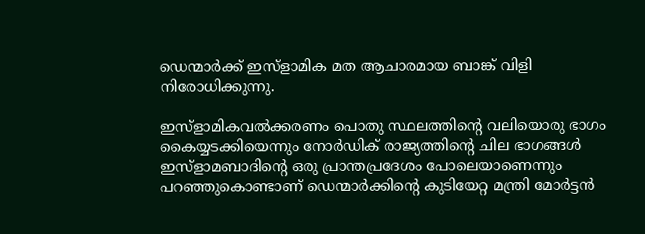ഡെന്മാര്‍ക്ക് ഇസ്ളാമിക മത ആചാരമായ ബാങ്ക് വിളി നിരോധിക്കുന്നു.

ഇസ്ളാമികവല്‍ക്കരണം പൊതു സ്ഥലത്തിന്റെ വലിയൊരു ഭാഗം കൈയ്യടക്കിയെന്നും നോര്‍ഡിക് രാജ്യത്തിന്റെ ചില ഭാഗങ്ങള്‍ ഇസ്ളാമബാദിന്റെ ഒരു പ്രാന്തപ്രദേശം പോലെയാണെന്നും പറഞ്ഞുകൊണ്ടാണ് ഡെന്മാര്‍ക്കിന്റെ കുടിയേറ്റ മന്ത്രി മോര്‍ട്ടന്‍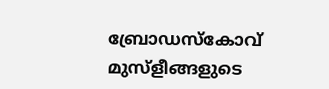ബ്രോഡസ്കോവ് മുസ്ളീങ്ങളുടെ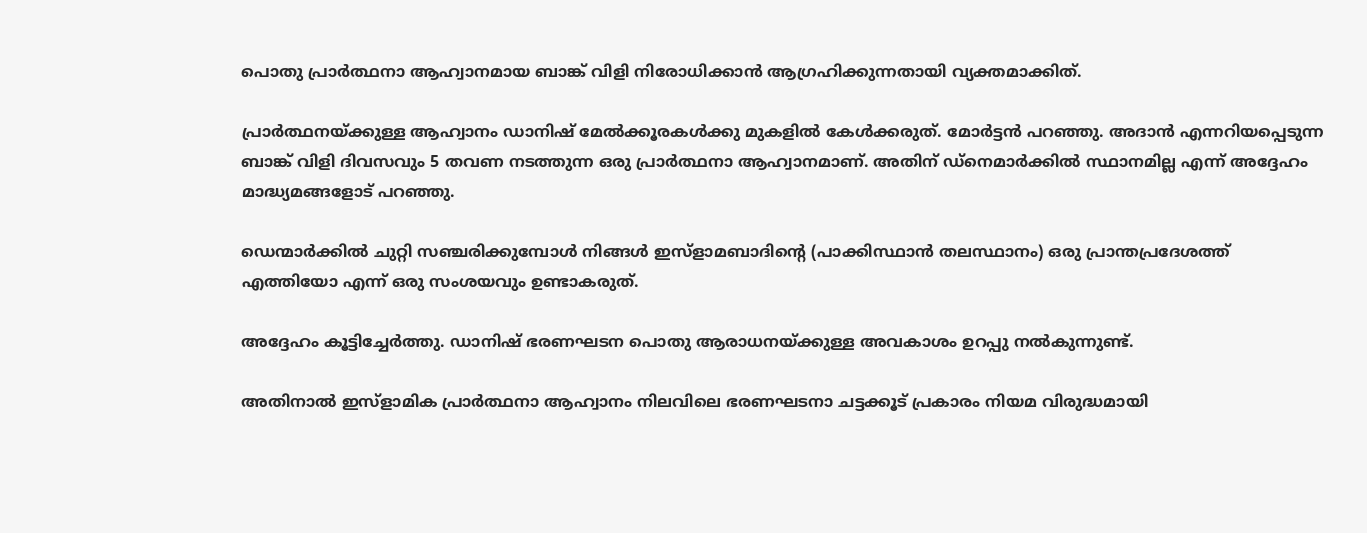പൊതു പ്രാര്‍ത്ഥനാ ആഹ്വാനമായ ബാങ്ക് വിളി നിരോധിക്കാന്‍ ആഗ്രഹിക്കുന്നതായി വ്യക്തമാക്കിത്.

പ്രാര്‍ത്ഥനയ്ക്കുള്ള ആഹ്വാനം ഡാനിഷ് മേല്‍ക്കൂരകള്‍ക്കു മുകളില്‍ കേള്‍ക്കരുത്. മോര്‍ട്ടന്‍ പറഞ്ഞു. അദാന്‍ എന്നറിയപ്പെടുന്ന ബാങ്ക് വിളി ദിവസവും 5 തവണ നടത്തുന്ന ഒരു പ്രാര്‍ത്ഥനാ ആഹ്വാനമാണ്. അതിന് ഡ്നെമാര്‍ക്കില്‍ സ്ഥാനമില്ല എന്ന് അദ്ദേഹം മാദ്ധ്യമങ്ങളോട് പറഞ്ഞു.

ഡെന്മാര്‍ക്കില്‍ ചുറ്റി സഞ്ചരിക്കുമ്പോള്‍ നിങ്ങള്‍ ഇസ്ളാമബാദിന്റെ (പാക്കിസ്ഥാന്‍ തലസ്ഥാനം) ഒരു പ്രാന്തപ്രദേശത്ത് എത്തിയോ എന്ന് ഒരു സംശയവും ഉണ്ടാകരുത്.

അദ്ദേഹം കൂട്ടിച്ചേര്‍ത്തു. ഡാനിഷ് ഭരണഘടന പൊതു ആരാധനയ്ക്കുള്ള അവകാശം ഉറപ്പു നല്‍കുന്നുണ്ട്.

അതിനാല്‍ ഇസ്ളാമിക പ്രാര്‍ത്ഥനാ ആഹ്വാനം നിലവിലെ ഭരണഘടനാ ചട്ടക്കൂട് പ്രകാരം നിയമ വിരുദ്ധമായി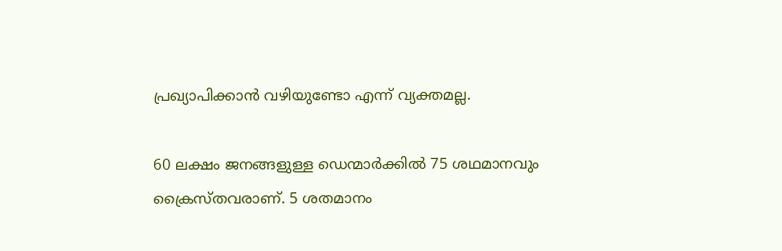പ്രഖ്യാപിക്കാന്‍ വഴിയുണ്ടോ എന്ന് വ്യക്തമല്ല.

60 ലക്ഷം ജനങ്ങളുള്ള ഡെന്മാര്‍ക്കില്‍ 75 ശഥമാനവും ക്രൈസ്തവരാണ്. 5 ശതമാനം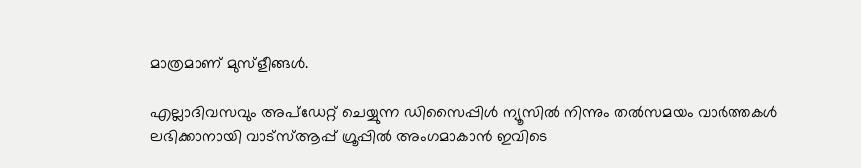മാത്രമാണ് മുസ്ളീങ്ങള്‍.

എല്ലാദിവസവും അപ്ഡേറ്റ് ചെയ്യുന്ന ഡിസൈപ്പിൾ ന്യൂസിൽ നിന്നും തൽസമയം വാർത്തകൾ ലഭിക്കാനായി വാട്സ്ആപ്പ് ഗ്രൂപ്പിൽ അംഗമാകാൻ ഇവിടെ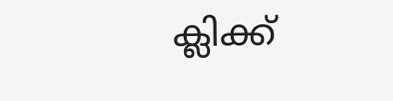ക്ലിക്ക്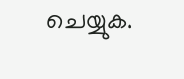ചെയ്യുക.